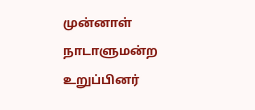முன்னாள் நாடாளுமன்ற உறுப்பினர்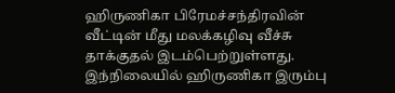ஹிருணிகா பிரேமச்சந்திரவின் வீட்டின் மீது மலக்கழிவு வீச்சு தாக்குதல் இடம்பெற்றுள்ளது.
இந்நிலையில் ஹிருணிகா இரும்பு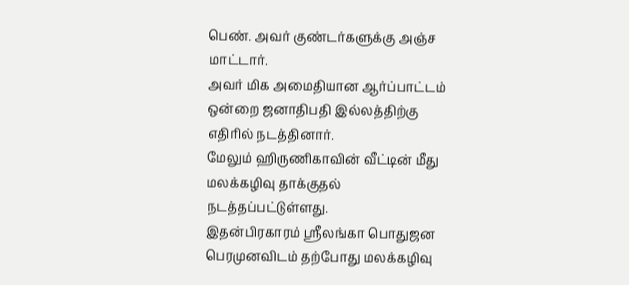பெண். அவர் குண்டர்களுக்கு அஞ்ச மாட்டார்.
அவர் மிக அமைதியான ஆர்ப்பாட்டம் ஒன்றை ஜனாதிபதி இல்லத்திற்கு எதிரில் நடத்தினார்.
மேலும் ஹிருணிகாவின் வீட்டின் மீது மலக்கழிவு தாக்குதல் நடத்தப்பட்டுள்ளது.
இதன்பிரகாரம் ஸ்ரீலங்கா பொதுஜன பெரமுனவிடம் தற்போது மலக்கழிவு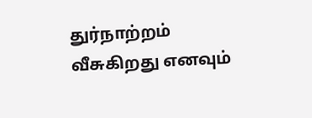துர்நாற்றம் வீசுகிறது எனவும்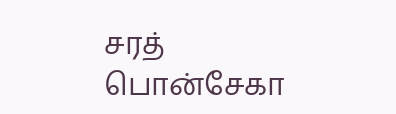சரத் பொன்சேகா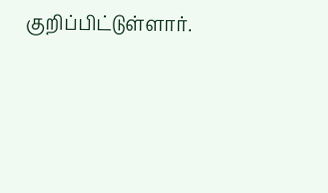குறிப்பிட்டுள்ளார்.